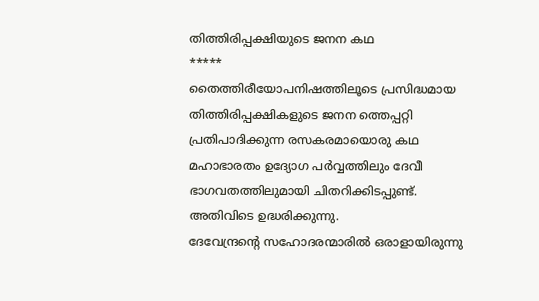തിത്തിരിപ്പക്ഷിയുടെ ജനന കഥ
*****
തൈത്തിരീയോപനിഷത്തിലൂടെ പ്രസിദ്ധമായ തിത്തിരിപ്പക്ഷികളുടെ ജനന ത്തെപ്പറ്റി പ്രതിപാദിക്കുന്ന രസകരമായൊരു കഥ മഹാഭാരതം ഉദ്യോഗ പർവ്വത്തിലും ദേവീ ഭാഗവതത്തിലുമായി ചിതറിക്കിടപ്പുണ്ട്. അതിവിടെ ഉദ്ധരിക്കുന്നു.
ദേവേന്ദ്രന്റെ സഹോദരന്മാരിൽ ഒരാളായിരുന്നു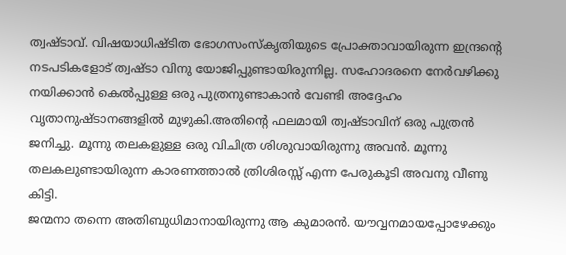ത്വഷ്ടാവ്. വിഷയാധിഷ്ടിത ഭോഗസംസ്കൃതിയുടെ പ്രോക്താവായിരുന്ന ഇന്ദ്രന്റെ നടപടികളോട് ത്വഷ്ടാ വിനു യോജിപ്പുണ്ടായിരുന്നില്ല. സഹോദരനെ നേർവഴിക്കു നയിക്കാൻ കെൽപ്പുള്ള ഒരു പുത്രനുണ്ടാകാൻ വേണ്ടി അദ്ദേഹം വൃതാനുഷ്ടാനങ്ങളിൽ മുഴുകി.അതിന്റെ ഫലമായി ത്വഷ്ടാവിന് ഒരു പുത്രൻ ജനിച്ചു. മൂന്നു തലകളുള്ള ഒരു വിചിത്ര ശിശുവായിരുന്നു അവൻ. മൂന്നു തലകലുണ്ടായിരുന്ന കാരണത്താൽ ത്രിശിരസ്സ് എന്ന പേരുകൂടി അവനു വീണു കിട്ടി.
ജന്മനാ തന്നെ അതിബുധിമാനായിരുന്നു ആ കുമാരൻ. യൗവ്വനമായപ്പോഴേക്കും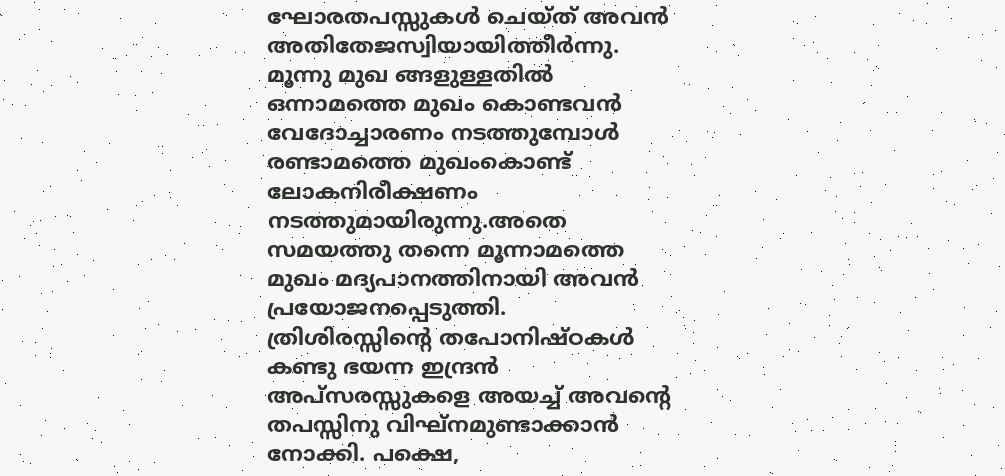ഘോരതപസ്സുകൾ ചെയ്ത് അവൻ അതിതേജസ്വിയായിത്തീർന്നു. മൂന്നു മുഖ ങ്ങളുള്ളതിൽ ഒന്നാമത്തെ മുഖം കൊണ്ടവൻ വേദോച്ചാരണം നടത്തുമ്പോൾ രണ്ടാമത്തെ മുഖംകൊണ്ട് ലോകനിരീക്ഷണം നടത്തുമായിരുന്നു.അതെ സമയത്തു തന്നെ മൂന്നാമത്തെ മുഖം മദ്യപാനത്തിനായി അവൻ പ്രയോജനപ്പെടുത്തി. ത്രിശിരസ്സിന്റെ തപോനിഷ്ഠകൾ കണ്ടു ഭയന്ന ഇന്ദ്രൻ അപ്സരസ്സുകളെ അയച്ച് അവന്റെ തപസ്സിനു വിഘ്നമുണ്ടാക്കാൻ നോക്കി. പക്ഷെ,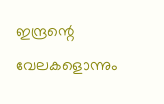ഇന്ദ്രന്റെ വേലകളൊന്നും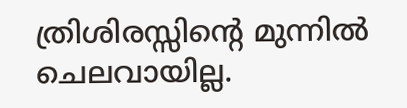ത്രിശിരസ്സിന്റെ മുന്നിൽ ചെലവായില്ല.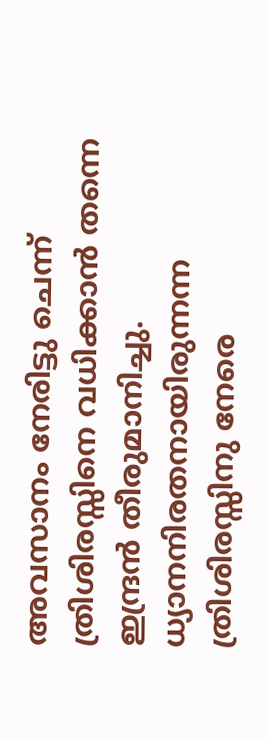അവസാനം നേരിട്ടു ചെന്ന് ത്രിശിരസ്സിനെ വധിക്കാൻ തന്നെ ഇന്ദ്രൻ തീരുമാനിച്ചു. ധ്യാനനിരതനായിരുന്നന്ന ത്രിശിരസ്സിനു നേരെ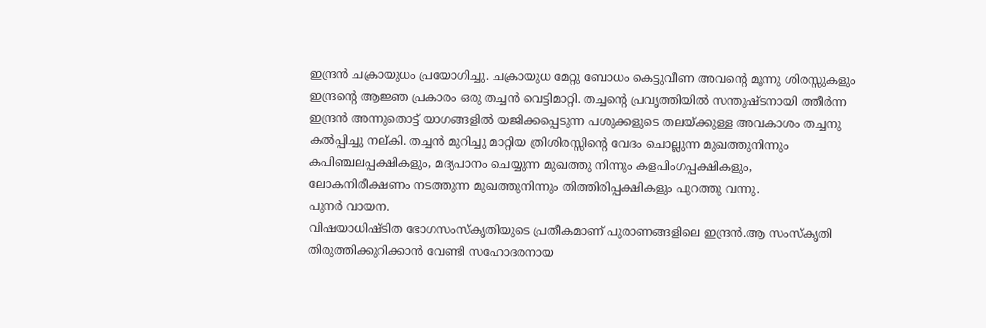ഇന്ദ്രൻ ചക്രായുധം പ്രയോഗിച്ചു. ചക്രായുധ മേറ്റു ബോധം കെട്ടുവീണ അവന്റെ മൂന്നു ശിരസ്സുകളും ഇന്ദ്രന്റെ ആജ്ഞ പ്രകാരം ഒരു തച്ചൻ വെട്ടിമാറ്റി. തച്ചന്റെ പ്രവൃത്തിയിൽ സന്തുഷ്ടനായി ത്തീർന്ന ഇന്ദ്രൻ അന്നുതൊട്ട് യാഗങ്ങളിൽ യജിക്കപ്പെടുന്ന പശുക്കളുടെ തലയ്ക്കുള്ള അവകാശം തച്ചനു കൽപ്പിച്ചു നല്കി. തച്ചൻ മുറിച്ചു മാറ്റിയ ത്രിശിരസ്സിന്റെ വേദം ചൊല്ലുന്ന മുഖത്തുനിന്നും കപിഞ്ചലപ്പക്ഷികളും, മദ്യപാനം ചെയ്യുന്ന മുഖത്തു നിന്നും കളപിംഗപ്പക്ഷികളും, ലോകനിരീക്ഷണം നടത്തുന്ന മുഖത്തുനിന്നും തിത്തിരിപ്പക്ഷികളും പുറത്തു വന്നു.
പുനർ വായന.
വിഷയാധിഷ്ടിത ഭോഗസംസ്കൃതിയുടെ പ്രതീകമാണ് പുരാണങ്ങളിലെ ഇന്ദ്രൻ.ആ സംസ്കൃതി തിരുത്തിക്കുറിക്കാൻ വേണ്ടി സഹോദരനായ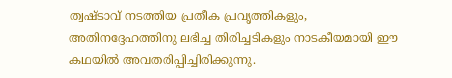ത്വഷ്ടാവ് നടത്തിയ പ്രതീക പ്രവൃത്തികളും, അതിനദ്ദേഹത്തിനു ലഭിച്ച തിരിച്ചടികളും നാടകീയമായി ഈ കഥയിൽ അവതരിപ്പിച്ചിരിക്കുന്നു.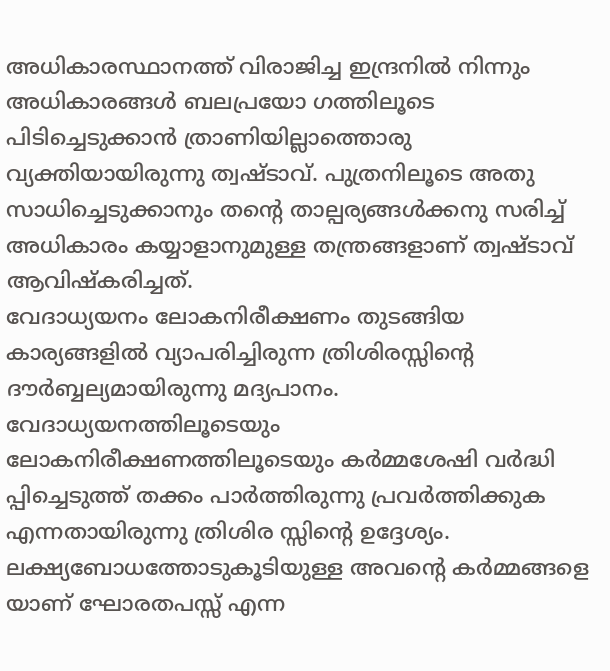അധികാരസ്ഥാനത്ത് വിരാജിച്ച ഇന്ദ്രനിൽ നിന്നും അധികാരങ്ങൾ ബലപ്രയോ ഗത്തിലൂടെ പിടിച്ചെടുക്കാൻ ത്രാണിയില്ലാത്തൊരു വ്യക്തിയായിരുന്നു ത്വഷ്ടാവ്. പുത്രനിലൂടെ അതു സാധിച്ചെടുക്കാനും തന്റെ താല്പര്യങ്ങൾക്കനു സരിച്ച് അധികാരം കയ്യാളാനുമുള്ള തന്ത്രങ്ങളാണ് ത്വഷ്ടാവ് ആവിഷ്കരിച്ചത്.
വേദാധ്യയനം ലോകനിരീക്ഷണം തുടങ്ങിയ കാര്യങ്ങളിൽ വ്യാപരിച്ചിരുന്ന ത്രിശിരസ്സിന്റെ ദൗർബ്ബല്യമായിരുന്നു മദ്യപാനം.
വേദാധ്യയനത്തിലൂടെയും ലോകനിരീക്ഷണത്തിലൂടെയും കർമ്മശേഷി വർദ്ധി പ്പിച്ചെടുത്ത് തക്കം പാർത്തിരുന്നു പ്രവർത്തിക്കുക എന്നതായിരുന്നു ത്രിശിര സ്സിന്റെ ഉദ്ദേശ്യം. ലക്ഷ്യബോധത്തോടുകൂടിയുള്ള അവന്റെ കർമ്മങ്ങളെ യാണ് ഘോരതപസ്സ് എന്ന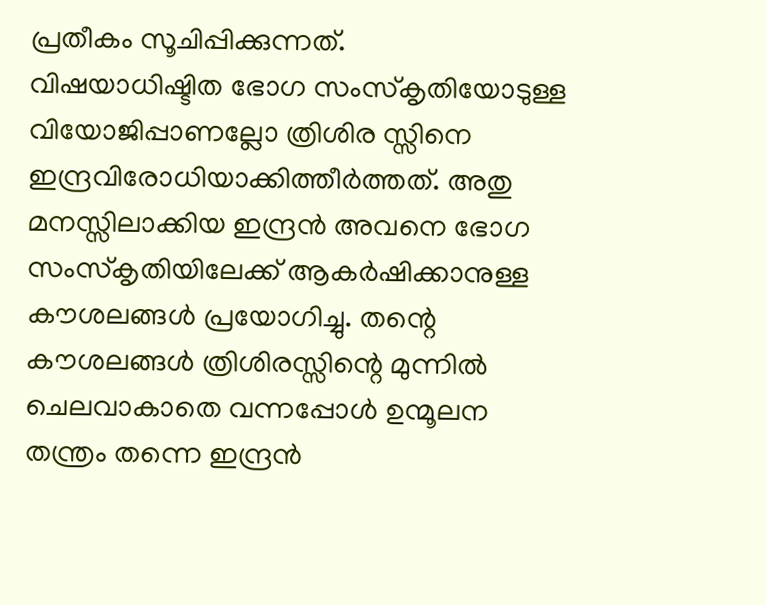പ്രതീകം സൂചിപ്പിക്കുന്നത്.
വിഷയാധിഷ്ടിത ഭോഗ സംസ്കൃതിയോടുള്ള വിയോജിപ്പാണല്ലോ ത്രിശിര സ്സിനെ ഇന്ദ്രവിരോധിയാക്കിത്തീർത്തത്. അതു മനസ്സിലാക്കിയ ഇന്ദ്രൻ അവനെ ഭോഗ സംസ്കൃതിയിലേക്ക് ആകർഷിക്കാനുള്ള കൗശലങ്ങൾ പ്രയോഗിച്ചു. തന്റെ കൗശലങ്ങൾ ത്രിശിരസ്സിന്റെ മുന്നിൽ ചെലവാകാതെ വന്നപ്പോൾ ഉന്മൂലന തന്ത്രം തന്നെ ഇന്ദ്രൻ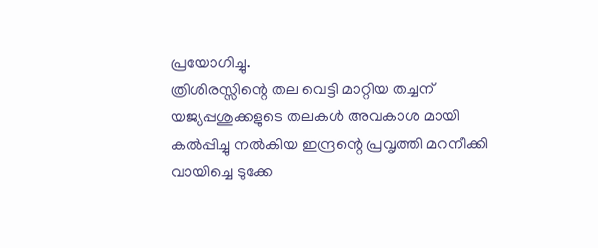പ്രയോഗിച്ചു.
ത്രിശിരസ്സിന്റെ തല വെട്ടി മാറ്റിയ തച്ചന് യജ്യപ്പശുക്കളുടെ തലകൾ അവകാശ മായി കൽപ്പിച്ചു നൽകിയ ഇന്ദ്രന്റെ പ്രവൃത്തി മറനീക്കി വായിച്ചെ ടുക്കേ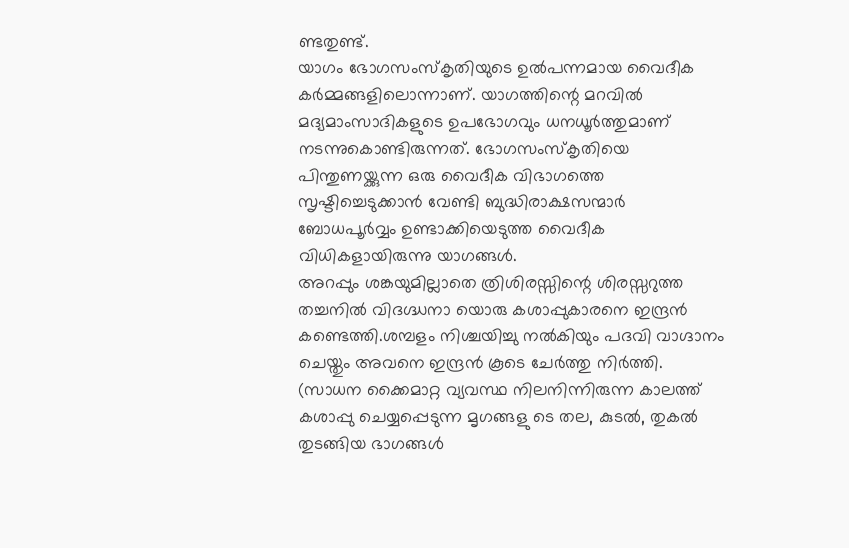ണ്ടതുണ്ട്.
യാഗം ഭോഗസംസ്കൃതിയുടെ ഉൽപന്നമായ വൈദീക കർമ്മങ്ങളിലൊന്നാണ്. യാഗത്തിന്റെ മറവിൽ മദ്യമാംസാദികളുടെ ഉപഭോഗവും ധനധൂർത്തുമാണ് നടന്നുകൊണ്ടിരുന്നത്. ഭോഗസംസ്കൃതിയെ പിന്തുണയ്ക്കുന്ന ഒരു വൈദീക വിഭാഗത്തെ സൃഷ്ടിച്ചെടുക്കാൻ വേണ്ടി ബുദ്ധിരാക്ഷസന്മാർ ബോധപൂർവ്വം ഉണ്ടാക്കിയെടുത്ത വൈദീക വിധികളായിരുന്നു യാഗങ്ങൾ.
അറപ്പും ശങ്കയുമില്ലാതെ ത്രിശിരസ്സിന്റെ ശിരസ്സറുത്ത തച്ചനിൽ വിദഗ്ദ്ധനാ യൊരു കശാപ്പുകാരനെ ഇന്ദ്രൻ കണ്ടെത്തി.ശമ്പളം നിശ്ചയിച്ചു നൽകിയും പദവി വാഗ്ദാനം ചെയ്തും അവനെ ഇന്ദ്രൻ കൂടെ ചേർത്തു നിർത്തി. (സാധന ക്കൈമാറ്റ വ്യവസ്ഥ നിലനിന്നിരുന്ന കാലത്ത് കശാപ്പു ചെയ്യപ്പെടുന്ന മൃഗങ്ങളു ടെ തല, കുടൽ, തുകൽ തുടങ്ങിയ ഭാഗങ്ങൾ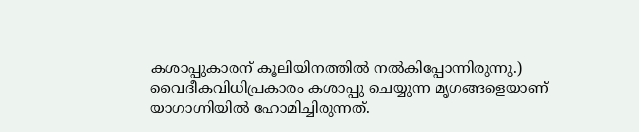കശാപ്പുകാരന് കൂലിയിനത്തിൽ നൽകിപ്പോന്നിരുന്നു.)
വൈദീകവിധിപ്രകാരം കശാപ്പു ചെയ്യുന്ന മൃഗങ്ങളെയാണ് യാഗാഗ്നിയിൽ ഹോമിച്ചിരുന്നത്.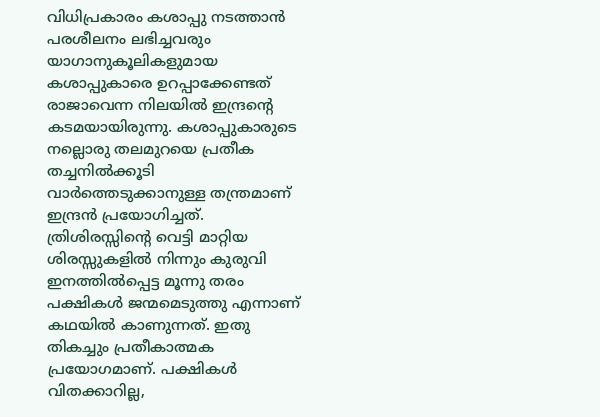വിധിപ്രകാരം കശാപ്പു നടത്താൻ പരശീലനം ലഭിച്ചവരും യാഗാനുകൂലികളുമായ കശാപ്പുകാരെ ഉറപ്പാക്കേണ്ടത് രാജാവെന്ന നിലയിൽ ഇന്ദ്രന്റെ കടമയായിരുന്നു. കശാപ്പുകാരുടെ നല്ലൊരു തലമുറയെ പ്രതീക തച്ചനിൽക്കൂടി വാർത്തെടുക്കാനുള്ള തന്ത്രമാണ് ഇന്ദ്രൻ പ്രയോഗിച്ചത്.
ത്രിശിരസ്സിന്റെ വെട്ടി മാറ്റിയ ശിരസ്സുകളിൽ നിന്നും കുരുവി ഇനത്തിൽപ്പെട്ട മൂന്നു തരം പക്ഷികൾ ജന്മമെടുത്തു എന്നാണ് കഥയിൽ കാണുന്നത്. ഇതു തികച്ചും പ്രതീകാത്മക പ്രയോഗമാണ്. പക്ഷികൾ വിതക്കാറില്ല,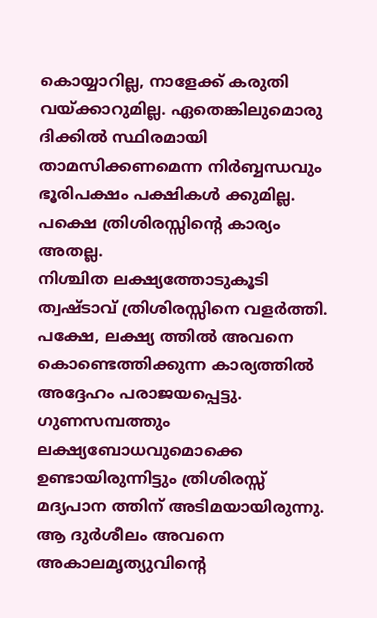കൊയ്യാറില്ല, നാളേക്ക് കരുതി വയ്ക്കാറുമില്ല. ഏതെങ്കിലുമൊരു ദിക്കിൽ സ്ഥിരമായി താമസിക്കണമെന്ന നിർബ്ബന്ധവും ഭൂരിപക്ഷം പക്ഷികൾ ക്കുമില്ല. പക്ഷെ ത്രിശിരസ്സിന്റെ കാര്യം അതല്ല.
നിശ്ചിത ലക്ഷ്യത്തോടുകൂടി ത്വഷ്ടാവ് ത്രിശിരസ്സിനെ വളർത്തി. പക്ഷേ, ലക്ഷ്യ ത്തിൽ അവനെ കൊണ്ടെത്തിക്കുന്ന കാര്യത്തിൽ അദ്ദേഹം പരാജയപ്പെട്ടു. ഗുണസമ്പത്തും ലക്ഷ്യബോധവുമൊക്കെ ഉണ്ടായിരുന്നിട്ടും ത്രിശിരസ്സ് മദ്യപാന ത്തിന് അടിമയായിരുന്നു. ആ ദുർശീലം അവനെ അകാലമൃത്യുവിന്റെ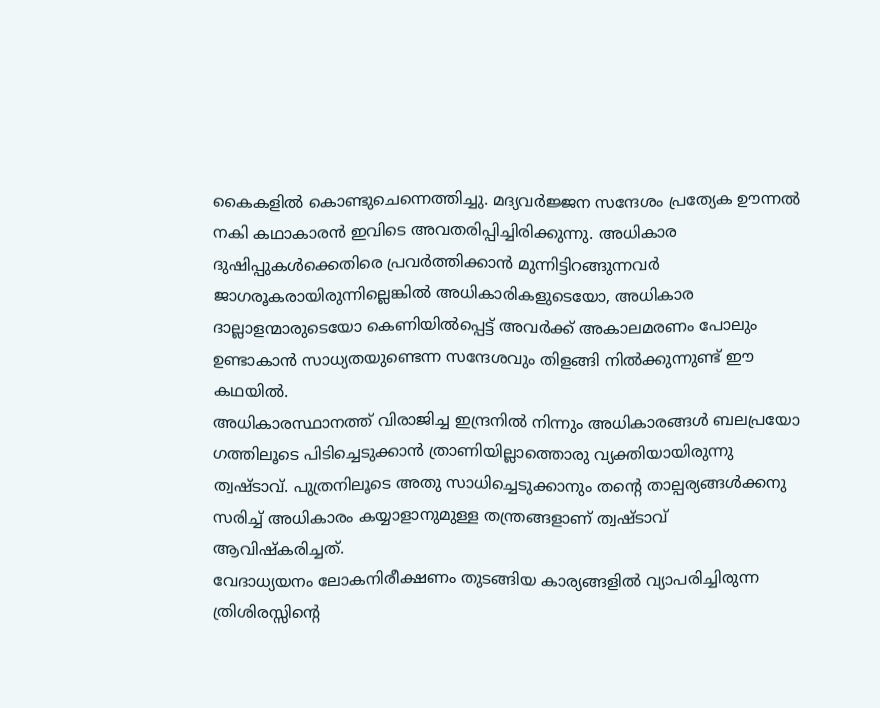കൈകളിൽ കൊണ്ടുചെന്നെത്തിച്ചു. മദ്യവർജ്ജന സന്ദേശം പ്രത്യേക ഊന്നൽ നകി കഥാകാരൻ ഇവിടെ അവതരിപ്പിച്ചിരിക്കുന്നു. അധികാര ദുഷിപ്പുകൾക്കെതിരെ പ്രവർത്തിക്കാൻ മുന്നിട്ടിറങ്ങുന്നവർ ജാഗരൂകരായിരുന്നില്ലെങ്കിൽ അധികാരികളുടെയോ, അധികാര ദാല്ലാളന്മാരുടെയോ കെണിയിൽപ്പെട്ട് അവർക്ക് അകാലമരണം പോലും ഉണ്ടാകാൻ സാധ്യതയുണ്ടെന്ന സന്ദേശവും തിളങ്ങി നിൽക്കുന്നുണ്ട് ഈ കഥയിൽ.
അധികാരസ്ഥാനത്ത് വിരാജിച്ച ഇന്ദ്രനിൽ നിന്നും അധികാരങ്ങൾ ബലപ്രയോ ഗത്തിലൂടെ പിടിച്ചെടുക്കാൻ ത്രാണിയില്ലാത്തൊരു വ്യക്തിയായിരുന്നു ത്വഷ്ടാവ്. പുത്രനിലൂടെ അതു സാധിച്ചെടുക്കാനും തന്റെ താല്പര്യങ്ങൾക്കനു സരിച്ച് അധികാരം കയ്യാളാനുമുള്ള തന്ത്രങ്ങളാണ് ത്വഷ്ടാവ് ആവിഷ്കരിച്ചത്.
വേദാധ്യയനം ലോകനിരീക്ഷണം തുടങ്ങിയ കാര്യങ്ങളിൽ വ്യാപരിച്ചിരുന്ന ത്രിശിരസ്സിന്റെ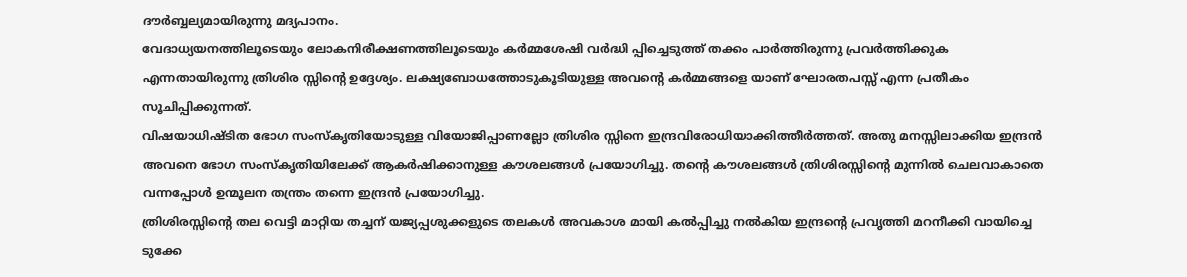ദൗർബ്ബല്യമായിരുന്നു മദ്യപാനം.
വേദാധ്യയനത്തിലൂടെയും ലോകനിരീക്ഷണത്തിലൂടെയും കർമ്മശേഷി വർദ്ധി പ്പിച്ചെടുത്ത് തക്കം പാർത്തിരുന്നു പ്രവർത്തിക്കുക എന്നതായിരുന്നു ത്രിശിര സ്സിന്റെ ഉദ്ദേശ്യം. ലക്ഷ്യബോധത്തോടുകൂടിയുള്ള അവന്റെ കർമ്മങ്ങളെ യാണ് ഘോരതപസ്സ് എന്ന പ്രതീകം സൂചിപ്പിക്കുന്നത്.
വിഷയാധിഷ്ടിത ഭോഗ സംസ്കൃതിയോടുള്ള വിയോജിപ്പാണല്ലോ ത്രിശിര സ്സിനെ ഇന്ദ്രവിരോധിയാക്കിത്തീർത്തത്. അതു മനസ്സിലാക്കിയ ഇന്ദ്രൻ അവനെ ഭോഗ സംസ്കൃതിയിലേക്ക് ആകർഷിക്കാനുള്ള കൗശലങ്ങൾ പ്രയോഗിച്ചു. തന്റെ കൗശലങ്ങൾ ത്രിശിരസ്സിന്റെ മുന്നിൽ ചെലവാകാതെ വന്നപ്പോൾ ഉന്മൂലന തന്ത്രം തന്നെ ഇന്ദ്രൻ പ്രയോഗിച്ചു.
ത്രിശിരസ്സിന്റെ തല വെട്ടി മാറ്റിയ തച്ചന് യജ്യപ്പശുക്കളുടെ തലകൾ അവകാശ മായി കൽപ്പിച്ചു നൽകിയ ഇന്ദ്രന്റെ പ്രവൃത്തി മറനീക്കി വായിച്ചെ ടുക്കേ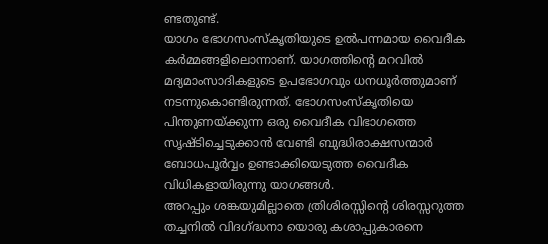ണ്ടതുണ്ട്.
യാഗം ഭോഗസംസ്കൃതിയുടെ ഉൽപന്നമായ വൈദീക കർമ്മങ്ങളിലൊന്നാണ്. യാഗത്തിന്റെ മറവിൽ മദ്യമാംസാദികളുടെ ഉപഭോഗവും ധനധൂർത്തുമാണ് നടന്നുകൊണ്ടിരുന്നത്. ഭോഗസംസ്കൃതിയെ പിന്തുണയ്ക്കുന്ന ഒരു വൈദീക വിഭാഗത്തെ സൃഷ്ടിച്ചെടുക്കാൻ വേണ്ടി ബുദ്ധിരാക്ഷസന്മാർ ബോധപൂർവ്വം ഉണ്ടാക്കിയെടുത്ത വൈദീക വിധികളായിരുന്നു യാഗങ്ങൾ.
അറപ്പും ശങ്കയുമില്ലാതെ ത്രിശിരസ്സിന്റെ ശിരസ്സറുത്ത തച്ചനിൽ വിദഗ്ദ്ധനാ യൊരു കശാപ്പുകാരനെ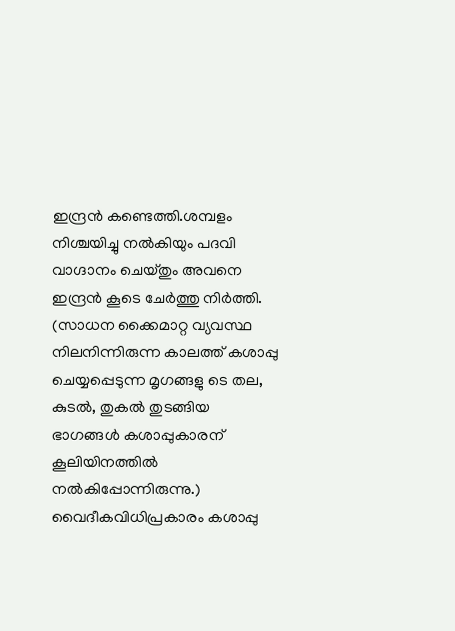ഇന്ദ്രൻ കണ്ടെത്തി.ശമ്പളം നിശ്ചയിച്ചു നൽകിയും പദവി വാഗ്ദാനം ചെയ്തും അവനെ ഇന്ദ്രൻ കൂടെ ചേർത്തു നിർത്തി. (സാധന ക്കൈമാറ്റ വ്യവസ്ഥ നിലനിന്നിരുന്ന കാലത്ത് കശാപ്പു ചെയ്യപ്പെടുന്ന മൃഗങ്ങളു ടെ തല, കുടൽ, തുകൽ തുടങ്ങിയ ഭാഗങ്ങൾ കശാപ്പുകാരന് കൂലിയിനത്തിൽ നൽകിപ്പോന്നിരുന്നു.)
വൈദീകവിധിപ്രകാരം കശാപ്പു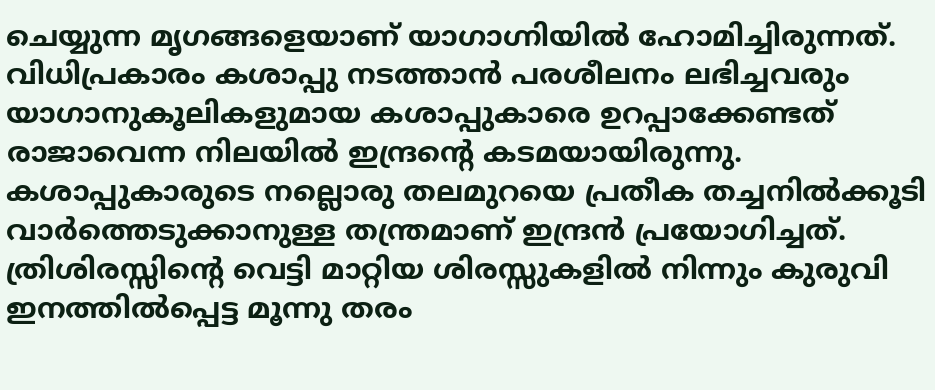ചെയ്യുന്ന മൃഗങ്ങളെയാണ് യാഗാഗ്നിയിൽ ഹോമിച്ചിരുന്നത്. വിധിപ്രകാരം കശാപ്പു നടത്താൻ പരശീലനം ലഭിച്ചവരും യാഗാനുകൂലികളുമായ കശാപ്പുകാരെ ഉറപ്പാക്കേണ്ടത് രാജാവെന്ന നിലയിൽ ഇന്ദ്രന്റെ കടമയായിരുന്നു. കശാപ്പുകാരുടെ നല്ലൊരു തലമുറയെ പ്രതീക തച്ചനിൽക്കൂടി വാർത്തെടുക്കാനുള്ള തന്ത്രമാണ് ഇന്ദ്രൻ പ്രയോഗിച്ചത്.
ത്രിശിരസ്സിന്റെ വെട്ടി മാറ്റിയ ശിരസ്സുകളിൽ നിന്നും കുരുവി ഇനത്തിൽപ്പെട്ട മൂന്നു തരം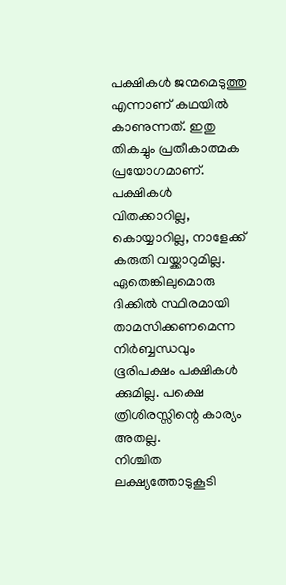പക്ഷികൾ ജന്മമെടുത്തു എന്നാണ് കഥയിൽ കാണുന്നത്. ഇതു തികച്ചും പ്രതീകാത്മക പ്രയോഗമാണ്. പക്ഷികൾ വിതക്കാറില്ല, കൊയ്യാറില്ല, നാളേക്ക് കരുതി വയ്ക്കാറുമില്ല. ഏതെങ്കിലുമൊരു ദിക്കിൽ സ്ഥിരമായി താമസിക്കണമെന്ന നിർബ്ബന്ധവും ഭൂരിപക്ഷം പക്ഷികൾ ക്കുമില്ല. പക്ഷെ ത്രിശിരസ്സിന്റെ കാര്യം അതല്ല.
നിശ്ചിത ലക്ഷ്യത്തോടുകൂടി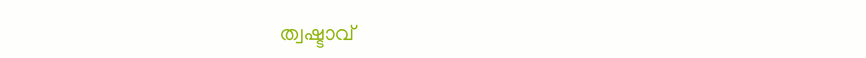ത്വഷ്ടാവ്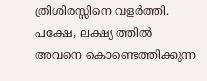ത്രിശിരസ്സിനെ വളർത്തി. പക്ഷേ, ലക്ഷ്യ ത്തിൽ അവനെ കൊണ്ടെത്തിക്കുന്ന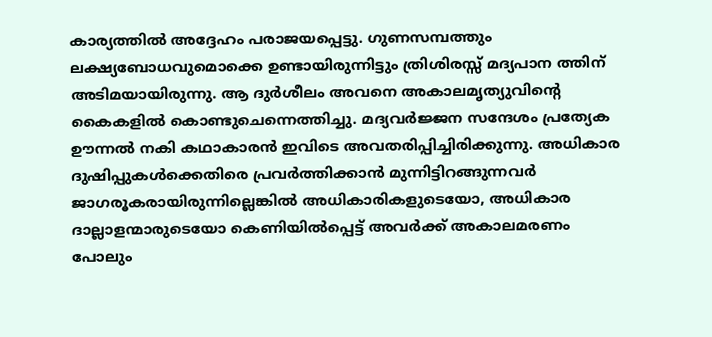കാര്യത്തിൽ അദ്ദേഹം പരാജയപ്പെട്ടു. ഗുണസമ്പത്തും ലക്ഷ്യബോധവുമൊക്കെ ഉണ്ടായിരുന്നിട്ടും ത്രിശിരസ്സ് മദ്യപാന ത്തിന് അടിമയായിരുന്നു. ആ ദുർശീലം അവനെ അകാലമൃത്യുവിന്റെ കൈകളിൽ കൊണ്ടുചെന്നെത്തിച്ചു. മദ്യവർജ്ജന സന്ദേശം പ്രത്യേക ഊന്നൽ നകി കഥാകാരൻ ഇവിടെ അവതരിപ്പിച്ചിരിക്കുന്നു. അധികാര ദുഷിപ്പുകൾക്കെതിരെ പ്രവർത്തിക്കാൻ മുന്നിട്ടിറങ്ങുന്നവർ ജാഗരൂകരായിരുന്നില്ലെങ്കിൽ അധികാരികളുടെയോ, അധികാര ദാല്ലാളന്മാരുടെയോ കെണിയിൽപ്പെട്ട് അവർക്ക് അകാലമരണം പോലും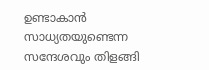ഉണ്ടാകാൻ സാധ്യതയുണ്ടെന്ന സന്ദേശവും തിളങ്ങി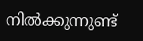നിൽക്കുന്നുണ്ട്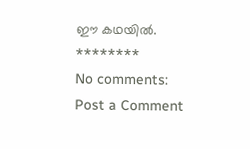ഈ കഥയിൽ.
********
No comments:
Post a Comment